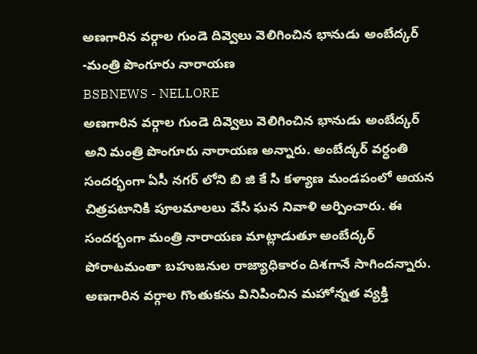అణగారిన వర్గాల గుండె దివ్వెలు వెలిగించిన భానుడు అంబేద్కర్
-మంత్రి పొంగూరు నారాయణ
BSBNEWS - NELLORE
అణగారిన వర్గాల గుండె దివ్వెలు వెలిగించిన భానుడు అంబేద్కర్ అని మంత్రి పొంగూరు నారాయణ అన్నారు. అంబేద్కర్ వర్ధంతి సందర్భంగా ఏసీ నగర్ లోని బి జి కే సి కళ్యాణ మండపంలో ఆయన చిత్రపటానికి పూలమాలలు వేసి ఘన నివాళి అర్పించారు. ఈ సందర్భంగా మంత్రి నారాయణ మాట్లాడుతూ అంబేద్కర్ పోరాటమంతా బహుజనుల రాజ్యాధికారం దిశగానే సాగిందన్నారు. అణగారిన వర్గాల గొంతుకను వినిపించిన మహోన్నత వ్యక్తి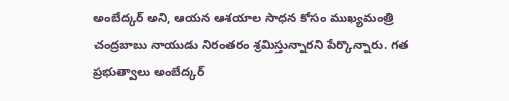అంబేద్కర్ అని, ఆయన ఆశయాల సాధన కోసం ముఖ్యమంత్రి చంద్రబాబు నాయుడు నిరంతరం శ్రమిస్తున్నారని పేర్కొన్నారు. గత ప్రభుత్వాలు అంబేద్కర్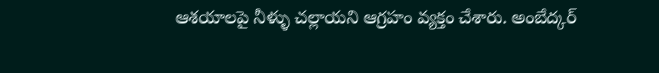ఆశయాలపై నీళ్ళు చల్లాయని ఆగ్రహం వ్యక్తం చేశారు. అంబేద్కర్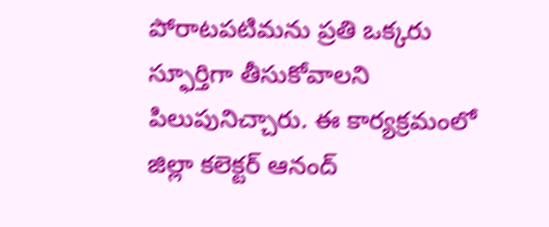పోరాటపటిమను ప్రతి ఒక్కరు స్ఫూర్తిగా తీసుకోవాలని పిలుపునిచ్చారు. ఈ కార్యక్రమంలో జిల్లా కలెక్టర్ ఆనంద్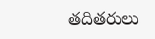తదితరులు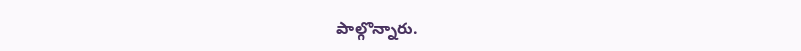పాల్గొన్నారు.